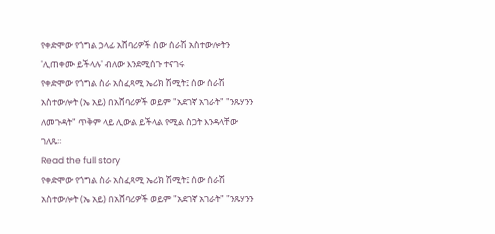የቀድሞው የጎግል ኃላፊ አሸባሪዎች ሰው ሰራሽ አስተውሎትን 'ሊጠቀሙ ይችላሉ' ብለው እንደሚሰጉ ተናገሩ
የቀድሞው የጎግል ስራ አስፈጻሚ ኤሪክ ሽሚት፤ ሰው ሰራሽ አስተውሎት (ኤ አይ) በአሸባሪዎች ወይም "አደገኛ አገራት" "ንጹሃንን ለመጉዳት" ጥቅም ላይ ሊውል ይችላል የሚል ስጋት እንዳላቸው ገለጹ።
Read the full story
የቀድሞው የጎግል ስራ አስፈጻሚ ኤሪክ ሽሚት፤ ሰው ሰራሽ አስተውሎት (ኤ አይ) በአሸባሪዎች ወይም "አደገኛ አገራት" "ንጹሃንን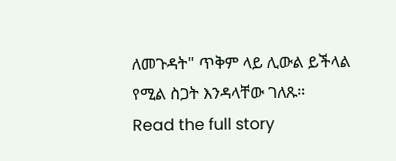ለመጉዳት" ጥቅም ላይ ሊውል ይችላል የሚል ስጋት እንዳላቸው ገለጹ።
Read the full story